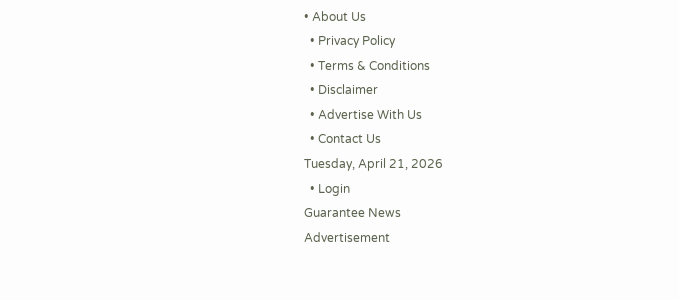• About Us
  • Privacy Policy
  • Terms & Conditions
  • Disclaimer
  • Advertise With Us
  • Contact Us
Tuesday, April 21, 2026
  • Login
Guarantee News
Advertisement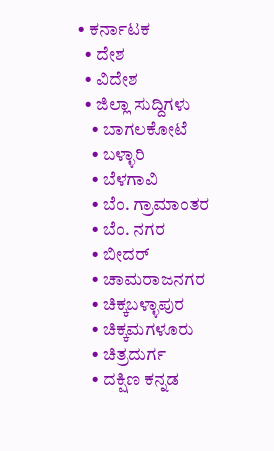• ಕರ್ನಾಟಕ
  • ದೇಶ
  • ವಿದೇಶ
  • ಜಿಲ್ಲಾ ಸುದ್ದಿಗಳು
    • ಬಾಗಲಕೋಟೆ
    • ಬಳ್ಳಾರಿ
    • ಬೆಳಗಾವಿ
    • ಬೆಂ. ಗ್ರಾಮಾಂತರ
    • ಬೆಂ. ನಗರ
    • ಬೀದರ್
    • ಚಾಮರಾಜನಗರ
    • ಚಿಕ್ಕಬಳ್ಳಾಪುರ
    • ಚಿಕ್ಕಮಗಳೂರು
    • ಚಿತ್ರದುರ್ಗ
    • ದಕ್ಷಿಣ ಕನ್ನಡ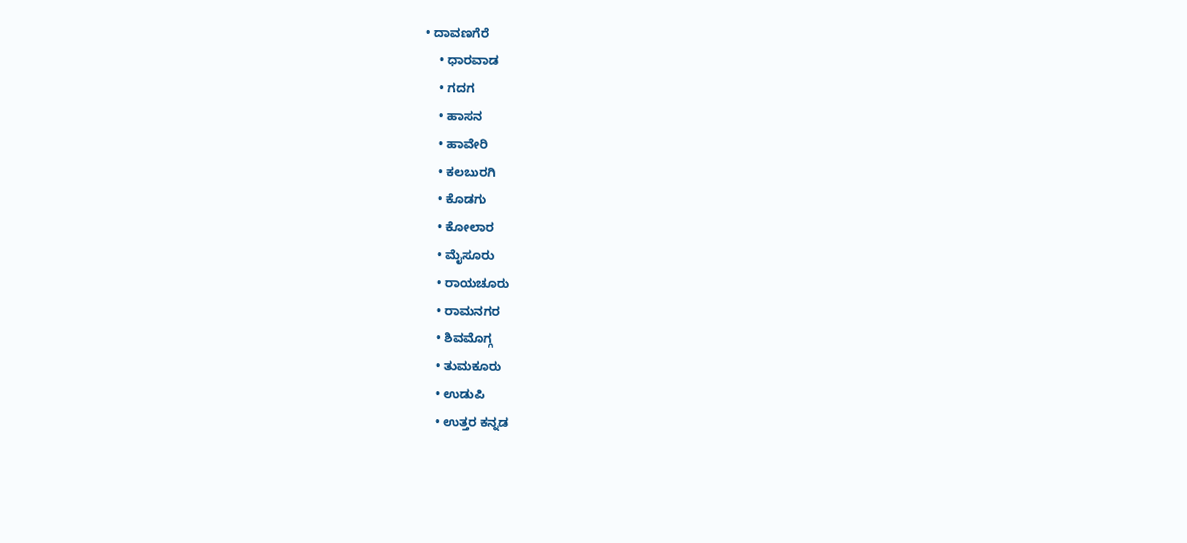• ದಾವಣಗೆರೆ
    • ಧಾರವಾಡ
    • ಗದಗ
    • ಹಾಸನ
    • ಹಾವೇರಿ
    • ಕಲಬುರಗಿ
    • ಕೊಡಗು
    • ಕೋಲಾರ
    • ಮೈಸೂರು
    • ರಾಯಚೂರು
    • ರಾಮನಗರ
    • ಶಿವಮೊಗ್ಗ
    • ತುಮಕೂರು
    • ಉಡುಪಿ
    • ಉತ್ತರ ಕನ್ನಡ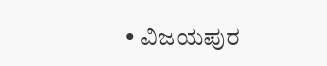• ವಿಜಯಪುರ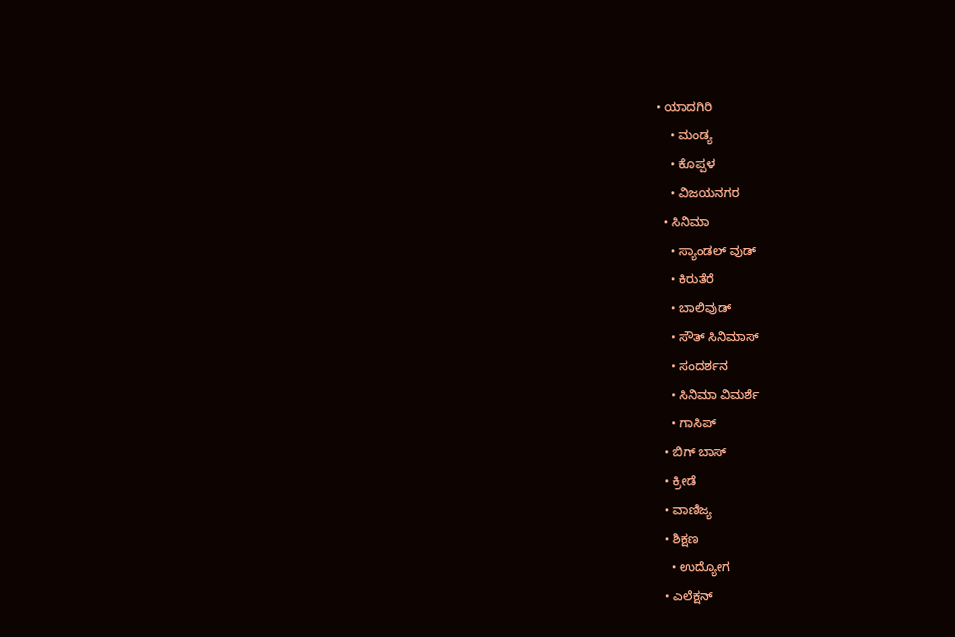• ಯಾದಗಿರಿ
    • ಮಂಡ್ಯ
    • ಕೊಪ್ಪಳ
    • ವಿಜಯನಗರ
  • ಸಿನಿಮಾ
    • ಸ್ಯಾಂಡಲ್ ವುಡ್
    • ಕಿರುತೆರೆ
    • ಬಾಲಿವುಡ್
    • ಸೌತ್ ಸಿನಿಮಾಸ್
    • ಸಂದರ್ಶನ
    • ಸಿನಿಮಾ ವಿಮರ್ಶೆ
    • ಗಾಸಿಪ್
  • ಬಿಗ್ ಬಾಸ್
  • ಕ್ರೀಡೆ
  • ವಾಣಿಜ್ಯ
  • ಶಿಕ್ಷಣ
    • ಉದ್ಯೋಗ
  • ಎಲೆಕ್ಷನ್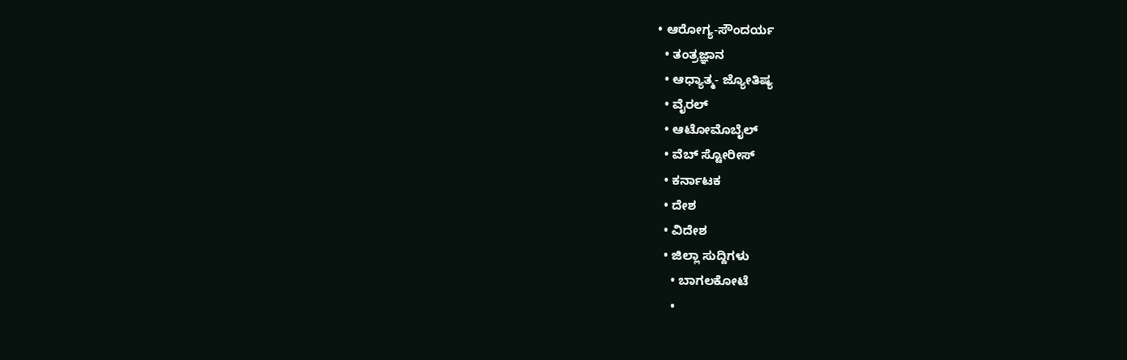• ಆರೋಗ್ಯ-ಸೌಂದರ್ಯ
  • ತಂತ್ರಜ್ಞಾನ
  • ಆಧ್ಯಾತ್ಮ- ಜ್ಯೋತಿಷ್ಯ
  • ವೈರಲ್
  • ಆಟೋಮೊಬೈಲ್
  • ವೆಬ್ ಸ್ಟೋರೀಸ್
  • ಕರ್ನಾಟಕ
  • ದೇಶ
  • ವಿದೇಶ
  • ಜಿಲ್ಲಾ ಸುದ್ದಿಗಳು
    • ಬಾಗಲಕೋಟೆ
    •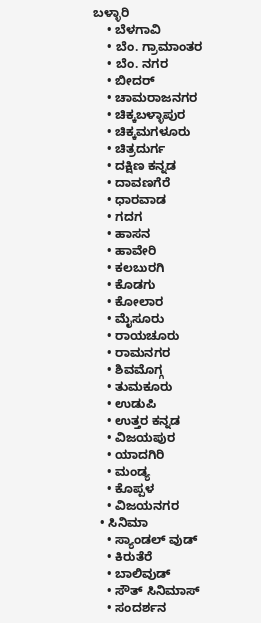ಬಳ್ಳಾರಿ
    • ಬೆಳಗಾವಿ
    • ಬೆಂ. ಗ್ರಾಮಾಂತರ
    • ಬೆಂ. ನಗರ
    • ಬೀದರ್
    • ಚಾಮರಾಜನಗರ
    • ಚಿಕ್ಕಬಳ್ಳಾಪುರ
    • ಚಿಕ್ಕಮಗಳೂರು
    • ಚಿತ್ರದುರ್ಗ
    • ದಕ್ಷಿಣ ಕನ್ನಡ
    • ದಾವಣಗೆರೆ
    • ಧಾರವಾಡ
    • ಗದಗ
    • ಹಾಸನ
    • ಹಾವೇರಿ
    • ಕಲಬುರಗಿ
    • ಕೊಡಗು
    • ಕೋಲಾರ
    • ಮೈಸೂರು
    • ರಾಯಚೂರು
    • ರಾಮನಗರ
    • ಶಿವಮೊಗ್ಗ
    • ತುಮಕೂರು
    • ಉಡುಪಿ
    • ಉತ್ತರ ಕನ್ನಡ
    • ವಿಜಯಪುರ
    • ಯಾದಗಿರಿ
    • ಮಂಡ್ಯ
    • ಕೊಪ್ಪಳ
    • ವಿಜಯನಗರ
  • ಸಿನಿಮಾ
    • ಸ್ಯಾಂಡಲ್ ವುಡ್
    • ಕಿರುತೆರೆ
    • ಬಾಲಿವುಡ್
    • ಸೌತ್ ಸಿನಿಮಾಸ್
    • ಸಂದರ್ಶನ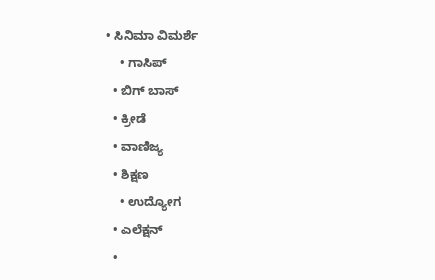• ಸಿನಿಮಾ ವಿಮರ್ಶೆ
    • ಗಾಸಿಪ್
  • ಬಿಗ್ ಬಾಸ್
  • ಕ್ರೀಡೆ
  • ವಾಣಿಜ್ಯ
  • ಶಿಕ್ಷಣ
    • ಉದ್ಯೋಗ
  • ಎಲೆಕ್ಷನ್
  •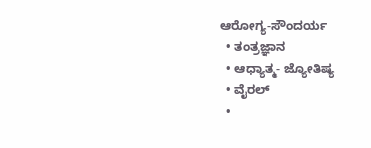ಆರೋಗ್ಯ-ಸೌಂದರ್ಯ
  • ತಂತ್ರಜ್ಞಾನ
  • ಆಧ್ಯಾತ್ಮ- ಜ್ಯೋತಿಷ್ಯ
  • ವೈರಲ್
  •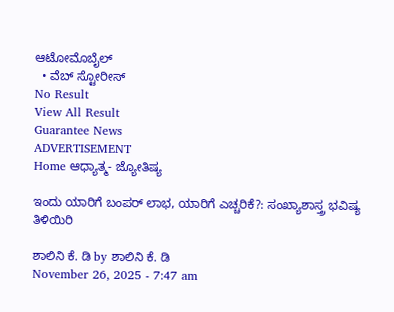ಆಟೋಮೊಬೈಲ್
  • ವೆಬ್ ಸ್ಟೋರೀಸ್
No Result
View All Result
Guarantee News
ADVERTISEMENT
Home ಆಧ್ಯಾತ್ಮ- ಜ್ಯೋತಿಷ್ಯ

ಇಂದು ಯಾರಿಗೆ ಬಂಪರ್ ಲಾಭ, ಯಾರಿಗೆ ಎಚ್ಚರಿಕೆ?: ಸಂಖ್ಯಾಶಾಸ್ತ್ರ ಭವಿಷ್ಯ ತಿಳಿಯಿರಿ

ಶಾಲಿನಿ ಕೆ. ಡಿ by ಶಾಲಿನಿ ಕೆ. ಡಿ
November 26, 2025 - 7:47 am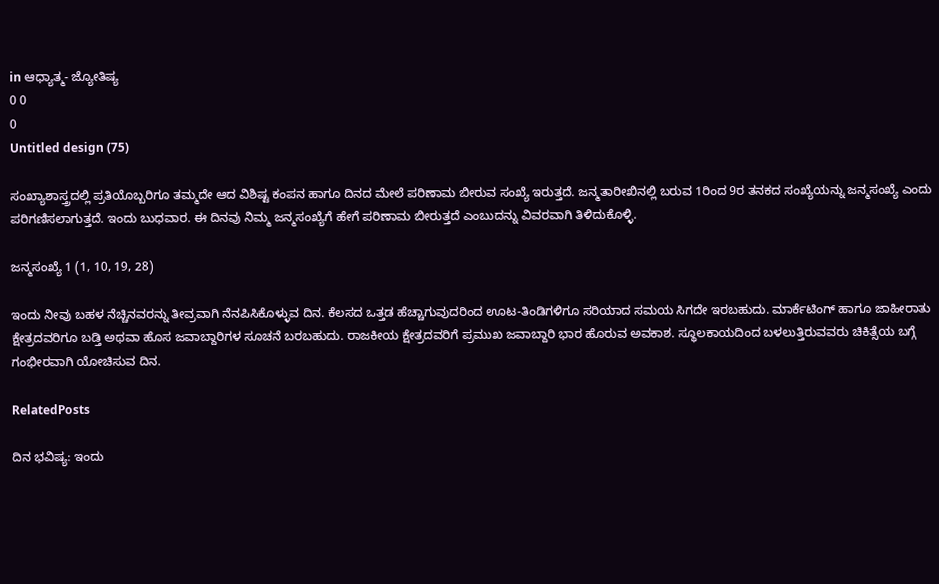in ಆಧ್ಯಾತ್ಮ- ಜ್ಯೋತಿಷ್ಯ
0 0
0
Untitled design (75)

ಸಂಖ್ಯಾಶಾಸ್ತ್ರದಲ್ಲಿ ಪ್ರತಿಯೊಬ್ಬರಿಗೂ ತಮ್ಮದೇ ಆದ ವಿಶಿಷ್ಟ ಕಂಪನ ಹಾಗೂ ದಿನದ ಮೇಲೆ ಪರಿಣಾಮ ಬೀರುವ ಸಂಖ್ಯೆ ಇರುತ್ತದೆ. ಜನ್ಮತಾರೀಖಿನಲ್ಲಿ ಬರುವ 1ರಿಂದ 9ರ ತನಕದ ಸಂಖ್ಯೆಯನ್ನು ಜನ್ಮಸಂಖ್ಯೆ ಎಂದು ಪರಿಗಣಿಸಲಾಗುತ್ತದೆ. ಇಂದು ಬುಧವಾರ. ಈ ದಿನವು ನಿಮ್ಮ ಜನ್ಮಸಂಖ್ಯೆಗೆ ಹೇಗೆ ಪರಿಣಾಮ ಬೀರುತ್ತದೆ ಎಂಬುದನ್ನು ವಿವರವಾಗಿ ತಿಳಿದುಕೊಳ್ಳಿ.

ಜನ್ಮಸಂಖ್ಯೆ 1 (1, 10, 19, 28)

ಇಂದು ನೀವು ಬಹಳ ನೆಚ್ಚಿನವರನ್ನು ತೀವ್ರವಾಗಿ ನೆನಪಿಸಿಕೊಳ್ಳುವ ದಿನ. ಕೆಲಸದ ಒತ್ತಡ ಹೆಚ್ಚಾಗುವುದರಿಂದ ಊಟ-ತಿಂಡಿಗಳಿಗೂ ಸರಿಯಾದ ಸಮಯ ಸಿಗದೇ ಇರಬಹುದು. ಮಾರ್ಕೆಟಿಂಗ್ ಹಾಗೂ ಜಾಹೀರಾತು ಕ್ಷೇತ್ರದವರಿಗೂ ಬಡ್ತಿ ಅಥವಾ ಹೊಸ ಜವಾಬ್ದಾರಿಗಳ ಸೂಚನೆ ಬರಬಹುದು. ರಾಜಕೀಯ ಕ್ಷೇತ್ರದವರಿಗೆ ಪ್ರಮುಖ ಜವಾಬ್ದಾರಿ ಭಾರ ಹೊರುವ ಅವಕಾಶ. ಸ್ಥೂಲಕಾಯದಿಂದ ಬಳಲುತ್ತಿರುವವರು ಚಿಕಿತ್ಸೆಯ ಬಗ್ಗೆ ಗಂಭೀರವಾಗಿ ಯೋಚಿಸುವ ದಿನ.

RelatedPosts

ದಿನ ಭವಿಷ್ಯ: ಇಂದು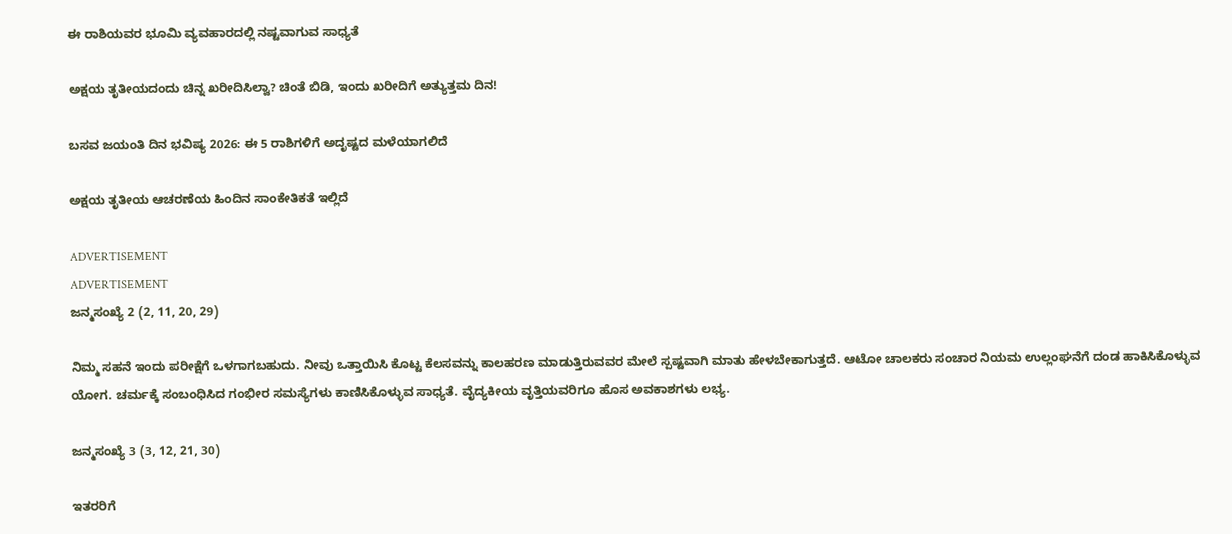ಈ ರಾಶಿಯವರ ಭೂಮಿ ವ್ಯವಹಾರದಲ್ಲಿ ನಷ್ಟವಾಗುವ ಸಾಧ್ಯತೆ

ಅಕ್ಷಯ ತೃತೀಯದಂದು ಚಿನ್ನ ಖರೀದಿಸಿಲ್ವಾ? ಚಿಂತೆ ಬಿಡಿ, ಇಂದು ಖರೀದಿಗೆ ಅತ್ಯುತ್ತಮ ದಿನ!

ಬಸವ ಜಯಂತಿ ದಿನ ಭವಿಷ್ಯ 2026: ಈ 5 ರಾಶಿಗಳಿಗೆ ಅದೃಷ್ಟದ ಮಳೆಯಾಗಲಿದೆ

ಅಕ್ಷಯ ತೃತೀಯ ಆಚರಣೆಯ ಹಿಂದಿನ ಸಾಂಕೇತಿಕತೆ ಇಲ್ಲಿದೆ

ADVERTISEMENT
ADVERTISEMENT
ಜನ್ಮಸಂಖ್ಯೆ 2 (2, 11, 20, 29)

ನಿಮ್ಮ ಸಹನೆ ಇಂದು ಪರೀಕ್ಷೆಗೆ ಒಳಗಾಗಬಹುದು. ನೀವು ಒತ್ತಾಯಿಸಿ ಕೊಟ್ಟ ಕೆಲಸವನ್ನು ಕಾಲಹರಣ ಮಾಡುತ್ತಿರುವವರ ಮೇಲೆ ಸ್ಪಷ್ಟವಾಗಿ ಮಾತು ಹೇಳಬೇಕಾಗುತ್ತದೆ. ಆಟೋ ಚಾಲಕರು ಸಂಚಾರ ನಿಯಮ ಉಲ್ಲಂಘನೆಗೆ ದಂಡ ಹಾಕಿಸಿಕೊಳ್ಳುವ ಯೋಗ. ಚರ್ಮಕ್ಕೆ ಸಂಬಂಧಿಸಿದ ಗಂಭೀರ ಸಮಸ್ಯೆಗಳು ಕಾಣಿಸಿಕೊಳ್ಳುವ ಸಾಧ್ಯತೆ. ವೈದ್ಯಕೀಯ ವೃತ್ತಿಯವರಿಗೂ ಹೊಸ ಅವಕಾಶಗಳು ಲಭ್ಯ.

ಜನ್ಮಸಂಖ್ಯೆ 3 (3, 12, 21, 30)

ಇತರರಿಗೆ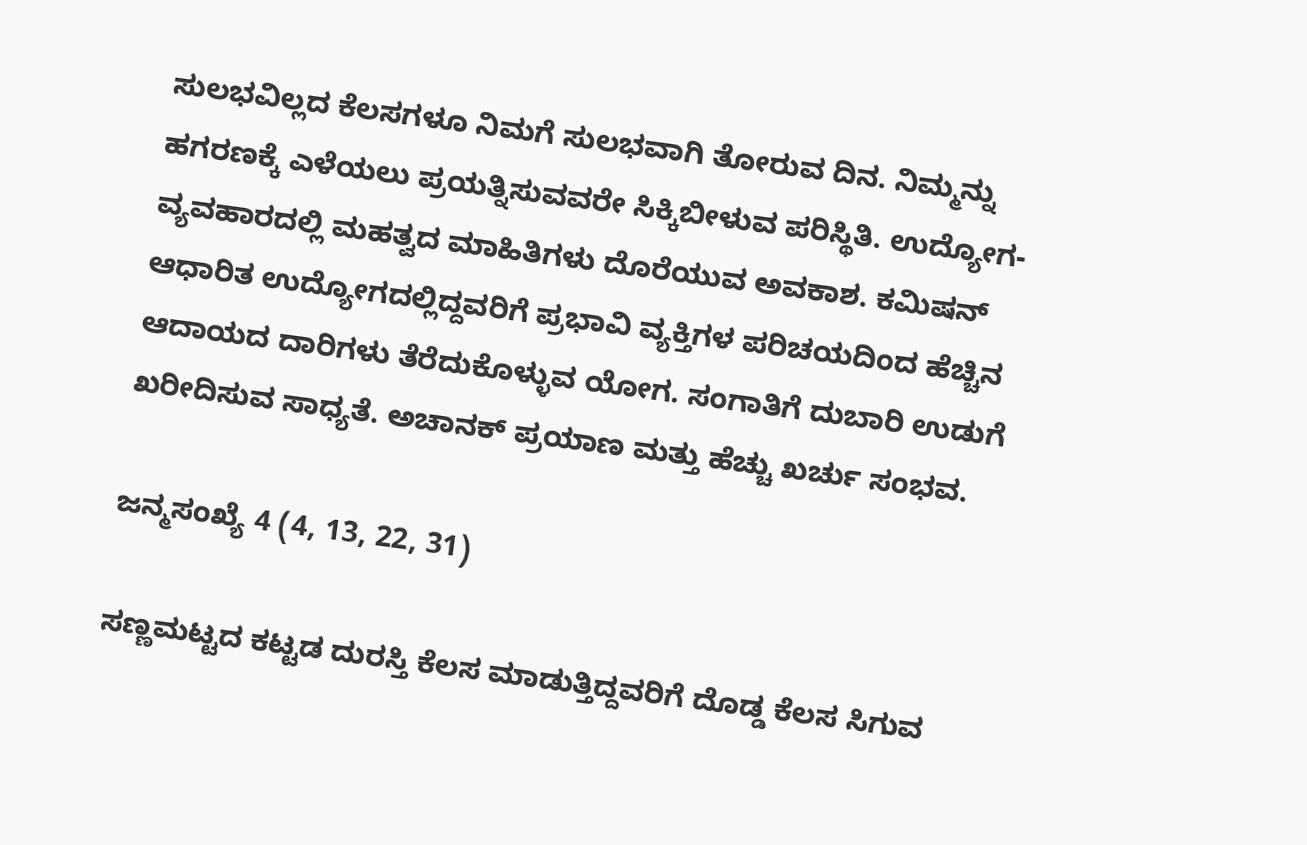ಸುಲಭವಿಲ್ಲದ ಕೆಲಸಗಳೂ ನಿಮಗೆ ಸುಲಭವಾಗಿ ತೋರುವ ದಿನ. ನಿಮ್ಮನ್ನು ಹಗರಣಕ್ಕೆ ಎಳೆಯಲು ಪ್ರಯತ್ನಿಸುವವರೇ ಸಿಕ್ಕಿಬೀಳುವ ಪರಿಸ್ಥಿತಿ. ಉದ್ಯೋಗ-ವ್ಯವಹಾರದಲ್ಲಿ ಮಹತ್ವದ ಮಾಹಿತಿಗಳು ದೊರೆಯುವ ಅವಕಾಶ. ಕಮಿಷನ್ ಆಧಾರಿತ ಉದ್ಯೋಗದಲ್ಲಿದ್ದವರಿಗೆ ಪ್ರಭಾವಿ ವ್ಯಕ್ತಿಗಳ ಪರಿಚಯದಿಂದ ಹೆಚ್ಚಿನ ಆದಾಯದ ದಾರಿಗಳು ತೆರೆದುಕೊಳ್ಳುವ ಯೋಗ. ಸಂಗಾತಿಗೆ ದುಬಾರಿ ಉಡುಗೆ ಖರೀದಿಸುವ ಸಾಧ್ಯತೆ. ಅಚಾನಕ್ ಪ್ರಯಾಣ ಮತ್ತು ಹೆಚ್ಚು ಖರ್ಚು ಸಂಭವ.

ಜನ್ಮಸಂಖ್ಯೆ 4 (4, 13, 22, 31)

ಸಣ್ಣಮಟ್ಟದ ಕಟ್ಟಡ ದುರಸ್ತಿ ಕೆಲಸ ಮಾಡುತ್ತಿದ್ದವರಿಗೆ ದೊಡ್ಡ ಕೆಲಸ ಸಿಗುವ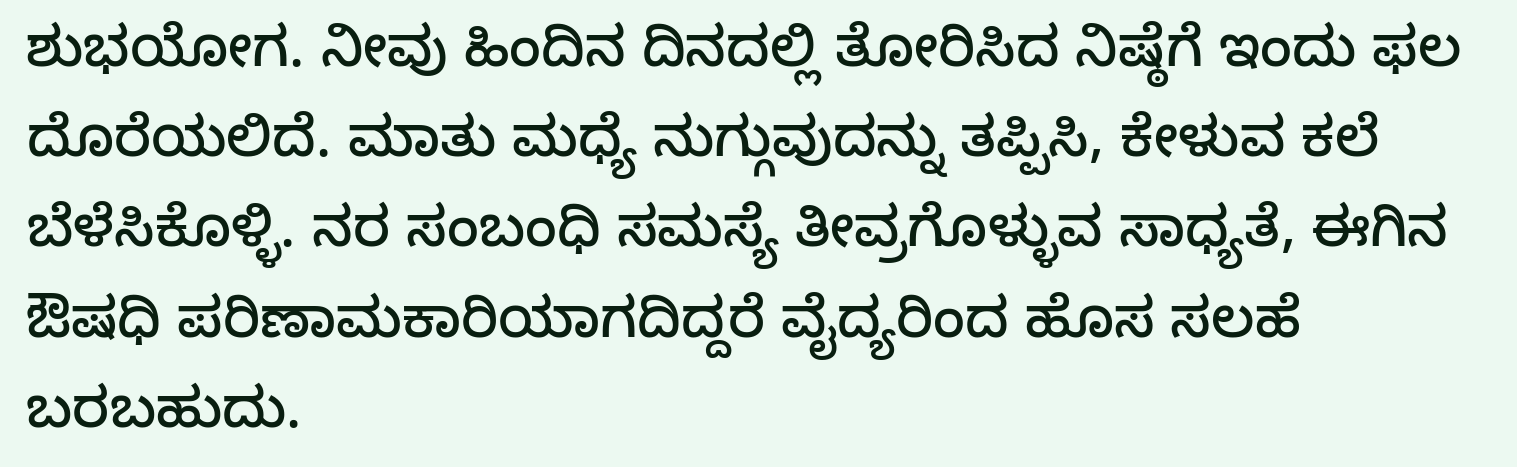ಶುಭಯೋಗ. ನೀವು ಹಿಂದಿನ ದಿನದಲ್ಲಿ ತೋರಿಸಿದ ನಿಷ್ಠೆಗೆ ಇಂದು ಫಲ ದೊರೆಯಲಿದೆ. ಮಾತು ಮಧ್ಯೆ ನುಗ್ಗುವುದನ್ನು ತಪ್ಪಿಸಿ, ಕೇಳುವ ಕಲೆ ಬೆಳೆಸಿಕೊಳ್ಳಿ. ನರ ಸಂಬಂಧಿ ಸಮಸ್ಯೆ ತೀವ್ರಗೊಳ್ಳುವ ಸಾಧ್ಯತೆ, ಈಗಿನ ಔಷಧಿ ಪರಿಣಾಮಕಾರಿಯಾಗದಿದ್ದರೆ ವೈದ್ಯರಿಂದ ಹೊಸ ಸಲಹೆ ಬರಬಹುದು.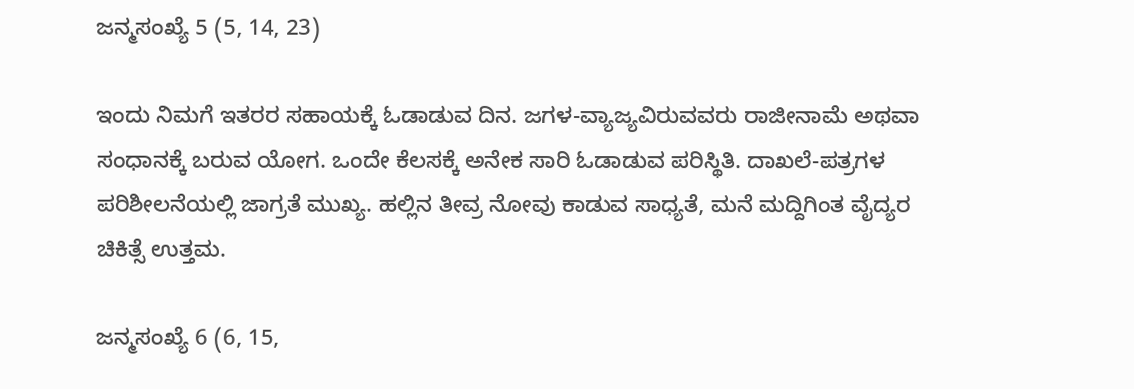ಜನ್ಮಸಂಖ್ಯೆ 5 (5, 14, 23)

ಇಂದು ನಿಮಗೆ ಇತರರ ಸಹಾಯಕ್ಕೆ ಓಡಾಡುವ ದಿನ. ಜಗಳ-ವ್ಯಾಜ್ಯವಿರುವವರು ರಾಜೀನಾಮೆ ಅಥವಾ ಸಂಧಾನಕ್ಕೆ ಬರುವ ಯೋಗ. ಒಂದೇ ಕೆಲಸಕ್ಕೆ ಅನೇಕ ಸಾರಿ ಓಡಾಡುವ ಪರಿಸ್ಥಿತಿ. ದಾಖಲೆ-ಪತ್ರಗಳ ಪರಿಶೀಲನೆಯಲ್ಲಿ ಜಾಗ್ರತೆ ಮುಖ್ಯ. ಹಲ್ಲಿನ ತೀವ್ರ ನೋವು ಕಾಡುವ ಸಾಧ್ಯತೆ, ಮನೆ ಮದ್ದಿಗಿಂತ ವೈದ್ಯರ ಚಿಕಿತ್ಸೆ ಉತ್ತಮ.

ಜನ್ಮಸಂಖ್ಯೆ 6 (6, 15,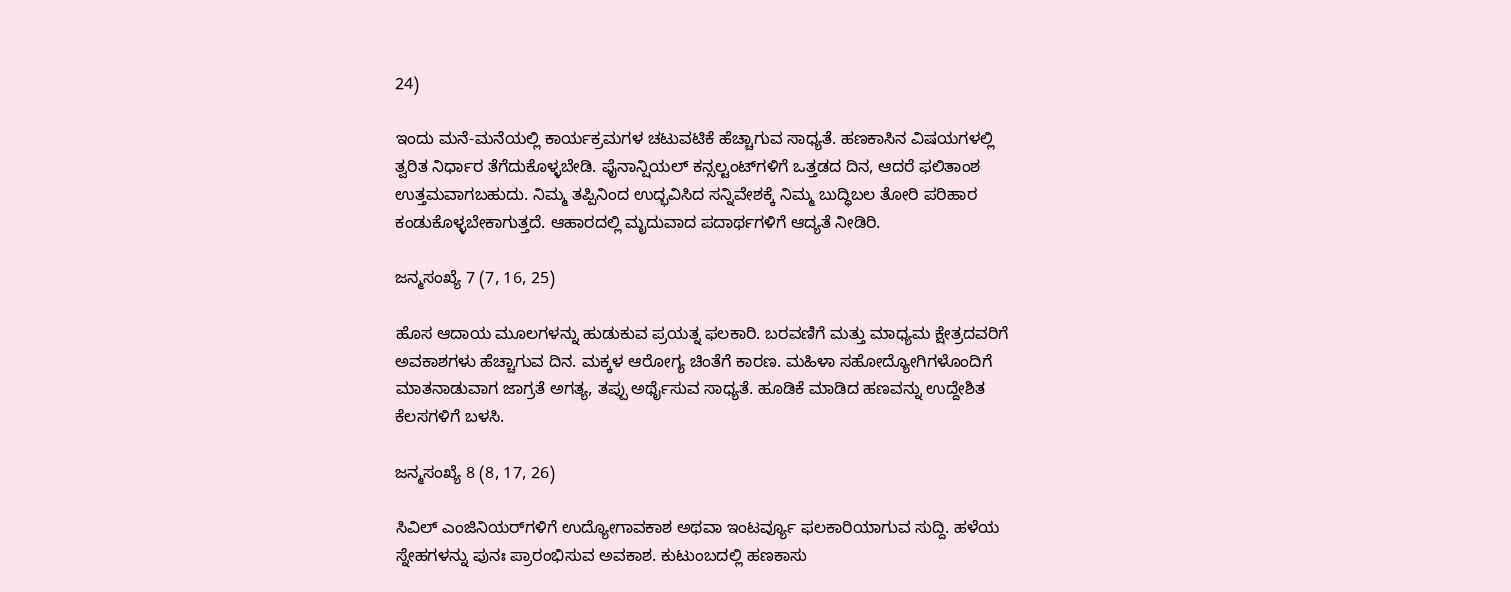24)

ಇಂದು ಮನೆ-ಮನೆಯಲ್ಲಿ ಕಾರ್ಯಕ್ರಮಗಳ ಚಟುವಟಿಕೆ ಹೆಚ್ಚಾಗುವ ಸಾಧ್ಯತೆ. ಹಣಕಾಸಿನ ವಿಷಯಗಳಲ್ಲಿ ತ್ವರಿತ ನಿರ್ಧಾರ ತೆಗೆದುಕೊಳ್ಳಬೇಡಿ. ಫೈನಾನ್ಷಿಯಲ್ ಕನ್ಸಲ್ಟಂಟ್‌ಗಳಿಗೆ ಒತ್ತಡದ ದಿನ, ಆದರೆ ಫಲಿತಾಂಶ ಉತ್ತಮವಾಗಬಹುದು. ನಿಮ್ಮ ತಪ್ಪಿನಿಂದ ಉದ್ಭವಿಸಿದ ಸನ್ನಿವೇಶಕ್ಕೆ ನಿಮ್ಮ ಬುದ್ಧಿಬಲ ತೋರಿ ಪರಿಹಾರ ಕಂಡುಕೊಳ್ಳಬೇಕಾಗುತ್ತದೆ. ಆಹಾರದಲ್ಲಿ ಮೃದುವಾದ ಪದಾರ್ಥಗಳಿಗೆ ಆದ್ಯತೆ ನೀಡಿರಿ.

ಜನ್ಮಸಂಖ್ಯೆ 7 (7, 16, 25)

ಹೊಸ ಆದಾಯ ಮೂಲಗಳನ್ನು ಹುಡುಕುವ ಪ್ರಯತ್ನ ಫಲಕಾರಿ. ಬರವಣಿಗೆ ಮತ್ತು ಮಾಧ್ಯಮ ಕ್ಷೇತ್ರದವರಿಗೆ ಅವಕಾಶಗಳು ಹೆಚ್ಚಾಗುವ ದಿನ. ಮಕ್ಕಳ ಆರೋಗ್ಯ ಚಿಂತೆಗೆ ಕಾರಣ. ಮಹಿಳಾ ಸಹೋದ್ಯೋಗಿಗಳೊಂದಿಗೆ ಮಾತನಾಡುವಾಗ ಜಾಗ್ರತೆ ಅಗತ್ಯ, ತಪ್ಪು ಅರ್ಥೈಸುವ ಸಾಧ್ಯತೆ. ಹೂಡಿಕೆ ಮಾಡಿದ ಹಣವನ್ನು ಉದ್ದೇಶಿತ ಕೆಲಸಗಳಿಗೆ ಬಳಸಿ.

ಜನ್ಮಸಂಖ್ಯೆ 8 (8, 17, 26)

ಸಿವಿಲ್ ಎಂಜಿನಿಯರ್‌ಗಳಿಗೆ ಉದ್ಯೋಗಾವಕಾಶ ಅಥವಾ ಇಂಟರ್ವ್ಯೂ ಫಲಕಾರಿಯಾಗುವ ಸುದ್ದಿ. ಹಳೆಯ ಸ್ನೇಹಗಳನ್ನು ಪುನಃ ಪ್ರಾರಂಭಿಸುವ ಅವಕಾಶ. ಕುಟುಂಬದಲ್ಲಿ ಹಣಕಾಸು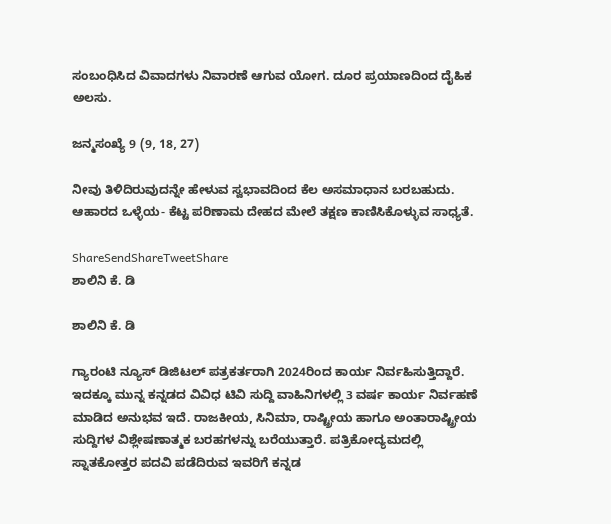ಸಂಬಂಧಿಸಿದ ವಿವಾದಗಳು ನಿವಾರಣೆ ಆಗುವ ಯೋಗ. ದೂರ ಪ್ರಯಾಣದಿಂದ ದೈಹಿಕ ಅಲಸು.

ಜನ್ಮಸಂಖ್ಯೆ 9 (9, 18, 27)

ನೀವು ತಿಳಿದಿರುವುದನ್ನೇ ಹೇಳುವ ಸ್ವಭಾವದಿಂದ ಕೆಲ ಅಸಮಾಧಾನ ಬರಬಹುದು. ಆಹಾರದ ಒಳ್ಳೆಯ- ಕೆಟ್ಟ ಪರಿಣಾಮ ದೇಹದ ಮೇಲೆ ತಕ್ಷಣ ಕಾಣಿಸಿಕೊಳ್ಳುವ ಸಾಧ್ಯತೆ.

ShareSendShareTweetShare
ಶಾಲಿನಿ ಕೆ. ಡಿ

ಶಾಲಿನಿ ಕೆ. ಡಿ

ಗ್ಯಾರಂಟಿ ನ್ಯೂಸ್ ಡಿಜಿಟಲ್ ಪತ್ರಕರ್ತರಾಗಿ 2024ರಿಂದ ಕಾರ್ಯ ನಿರ್ವಹಿಸುತ್ತಿದ್ದಾರೆ. ಇದಕ್ಕೂ ಮುನ್ನ ಕನ್ನಡದ ವಿವಿಧ ಟಿವಿ ಸುದ್ದಿ ವಾಹಿನಿಗಳಲ್ಲಿ 3 ವರ್ಷ ಕಾರ್ಯ ನಿರ್ವಹಣೆ ಮಾಡಿದ ಅನುಭವ ಇದೆ. ರಾಜಕೀಯ, ಸಿನಿಮಾ, ರಾಷ್ಟ್ರೀಯ ಹಾಗೂ ಅಂತಾರಾಷ್ಟ್ರೀಯ ಸುದ್ದಿಗಳ ವಿಶ್ಲೇಷಣಾತ್ಮಕ ಬರಹಗಳನ್ನು ಬರೆಯುತ್ತಾರೆ. ಪತ್ರಿಕೋದ್ಯಮದಲ್ಲಿ ಸ್ನಾತಕೋತ್ತರ ಪದವಿ ಪಡೆದಿರುವ ಇವರಿಗೆ ಕನ್ನಡ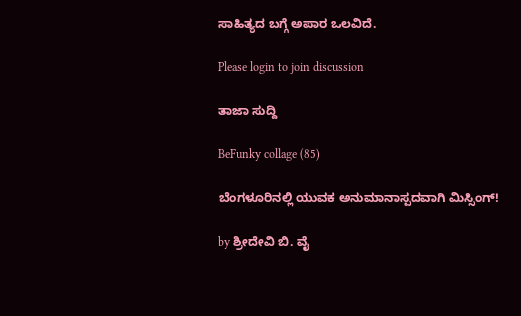ಸಾಹಿತ್ಯದ ಬಗ್ಗೆ ಅಪಾರ ಒಲವಿದೆ.

Please login to join discussion

ತಾಜಾ ಸುದ್ದಿ

BeFunky collage (85)

ಬೆಂಗಳೂರಿನಲ್ಲಿ ಯುವಕ ಅನುಮಾನಾಸ್ಪದವಾಗಿ ಮಿಸ್ಸಿಂಗ್!

by ಶ್ರೀದೇವಿ ಬಿ. ವೈ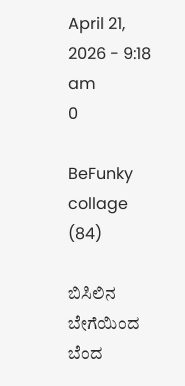April 21, 2026 - 9:18 am
0

BeFunky collage (84)

ಬಿಸಿಲಿನ ಬೇಗೆಯಿಂದ ಬೆಂದ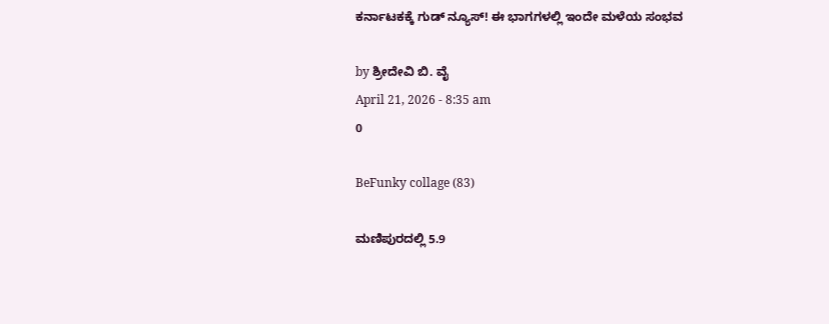ಕರ್ನಾಟಕಕ್ಕೆ ಗುಡ್ ನ್ಯೂಸ್! ಈ ಭಾಗಗಳಲ್ಲಿ ಇಂದೇ ಮಳೆಯ ಸಂಭವ

by ಶ್ರೀದೇವಿ ಬಿ. ವೈ
April 21, 2026 - 8:35 am
0

BeFunky collage (83)

ಮಣಿಪುರದಲ್ಲಿ 5.9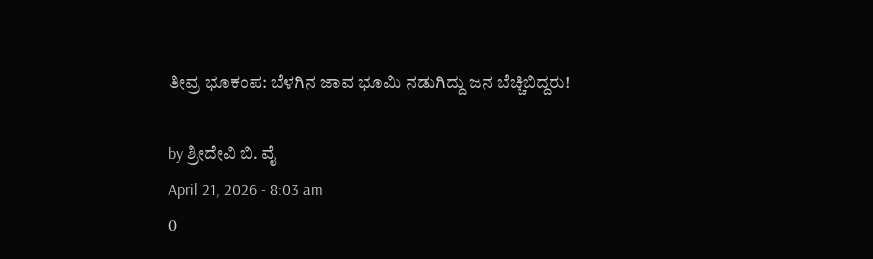ತೀವ್ರ ಭೂಕಂಪ: ಬೆಳಗಿನ ಜಾವ ಭೂಮಿ ನಡುಗಿದ್ದು ಜನ ಬೆಚ್ಚಿಬಿದ್ದರು!

by ಶ್ರೀದೇವಿ ಬಿ. ವೈ
April 21, 2026 - 8:03 am
0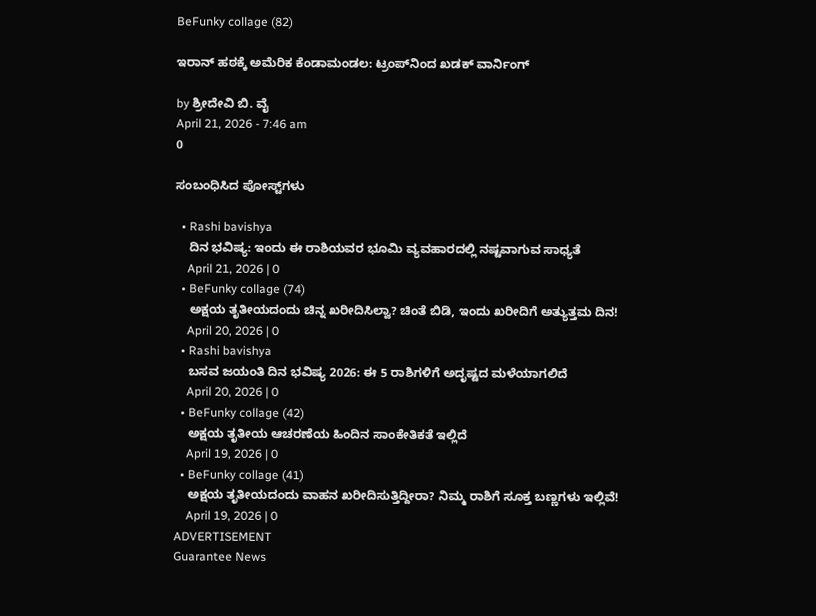BeFunky collage (82)

ಇರಾನ್ ಹಠಕ್ಕೆ ಅಮೆರಿಕ ಕೆಂಡಾಮಂಡಲ: ಟ್ರಂಪ್‌ನಿಂದ ಖಡಕ್ ವಾರ್ನಿಂಗ್

by ಶ್ರೀದೇವಿ ಬಿ. ವೈ
April 21, 2026 - 7:46 am
0

ಸಂಬಂಧಿಸಿದ ಪೋಸ್ಟ್‌ಗಳು

  • Rashi bavishya
    ದಿನ ಭವಿಷ್ಯ: ಇಂದು ಈ ರಾಶಿಯವರ ಭೂಮಿ ವ್ಯವಹಾರದಲ್ಲಿ ನಷ್ಟವಾಗುವ ಸಾಧ್ಯತೆ
    April 21, 2026 | 0
  • BeFunky collage (74)
    ಅಕ್ಷಯ ತೃತೀಯದಂದು ಚಿನ್ನ ಖರೀದಿಸಿಲ್ವಾ? ಚಿಂತೆ ಬಿಡಿ, ಇಂದು ಖರೀದಿಗೆ ಅತ್ಯುತ್ತಮ ದಿನ!
    April 20, 2026 | 0
  • Rashi bavishya
    ಬಸವ ಜಯಂತಿ ದಿನ ಭವಿಷ್ಯ 2026: ಈ 5 ರಾಶಿಗಳಿಗೆ ಅದೃಷ್ಟದ ಮಳೆಯಾಗಲಿದೆ
    April 20, 2026 | 0
  • BeFunky collage (42)
    ಅಕ್ಷಯ ತೃತೀಯ ಆಚರಣೆಯ ಹಿಂದಿನ ಸಾಂಕೇತಿಕತೆ ಇಲ್ಲಿದೆ
    April 19, 2026 | 0
  • BeFunky collage (41)
    ಅಕ್ಷಯ ತೃತೀಯದಂದು ವಾಹನ ಖರೀದಿಸುತ್ತಿದ್ದೀರಾ? ನಿಮ್ಮ ರಾಶಿಗೆ ಸೂಕ್ತ ಬಣ್ಣಗಳು ಇಲ್ಲಿವೆ!
    April 19, 2026 | 0
ADVERTISEMENT
Guarantee News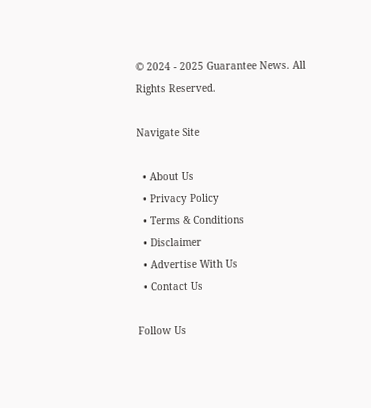© 2024 - 2025 Guarantee News. All Rights Reserved.

Navigate Site

  • About Us
  • Privacy Policy
  • Terms & Conditions
  • Disclaimer
  • Advertise With Us
  • Contact Us

Follow Us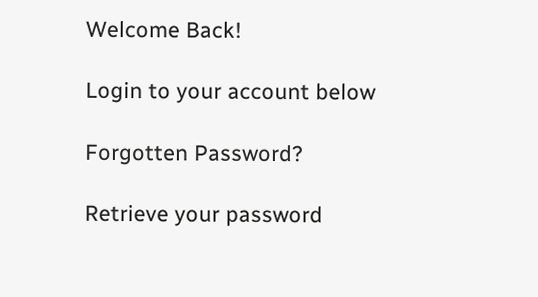Welcome Back!

Login to your account below

Forgotten Password?

Retrieve your password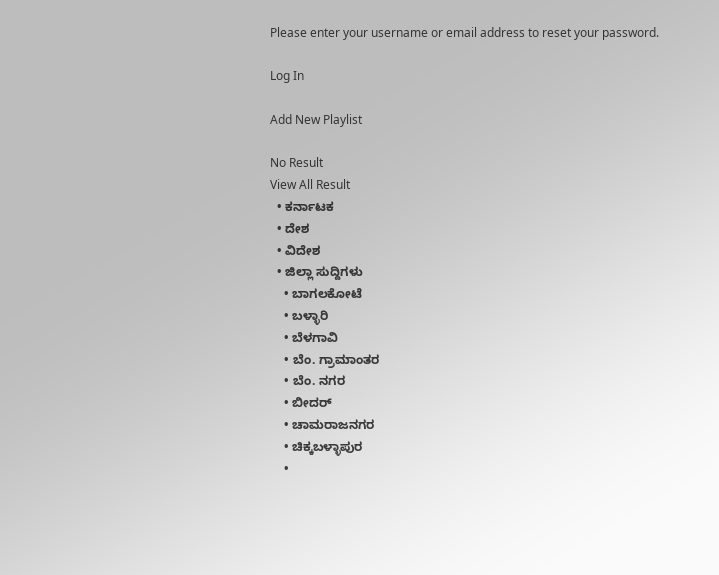Please enter your username or email address to reset your password.

Log In

Add New Playlist

No Result
View All Result
  • ಕರ್ನಾಟಕ
  • ದೇಶ
  • ವಿದೇಶ
  • ಜಿಲ್ಲಾ ಸುದ್ದಿಗಳು
    • ಬಾಗಲಕೋಟೆ
    • ಬಳ್ಳಾರಿ
    • ಬೆಳಗಾವಿ
    • ಬೆಂ. ಗ್ರಾಮಾಂತರ
    • ಬೆಂ. ನಗರ
    • ಬೀದರ್
    • ಚಾಮರಾಜನಗರ
    • ಚಿಕ್ಕಬಳ್ಳಾಪುರ
    •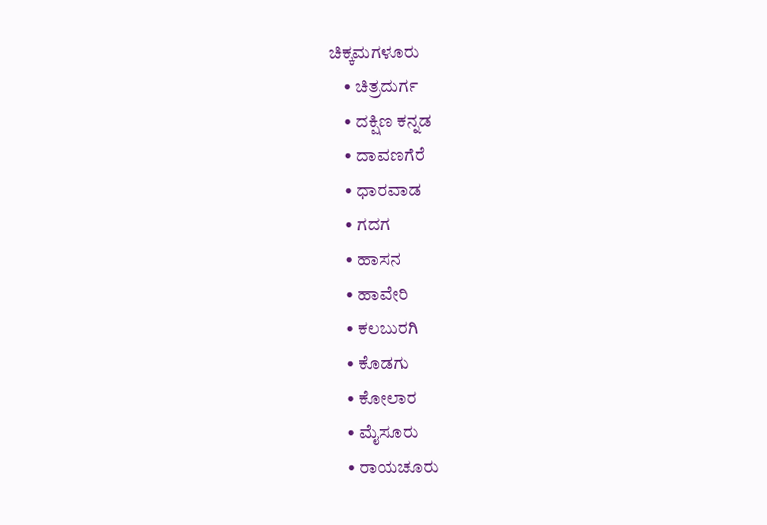ಚಿಕ್ಕಮಗಳೂರು
    • ಚಿತ್ರದುರ್ಗ
    • ದಕ್ಷಿಣ ಕನ್ನಡ
    • ದಾವಣಗೆರೆ
    • ಧಾರವಾಡ
    • ಗದಗ
    • ಹಾಸನ
    • ಹಾವೇರಿ
    • ಕಲಬುರಗಿ
    • ಕೊಡಗು
    • ಕೋಲಾರ
    • ಮೈಸೂರು
    • ರಾಯಚೂರು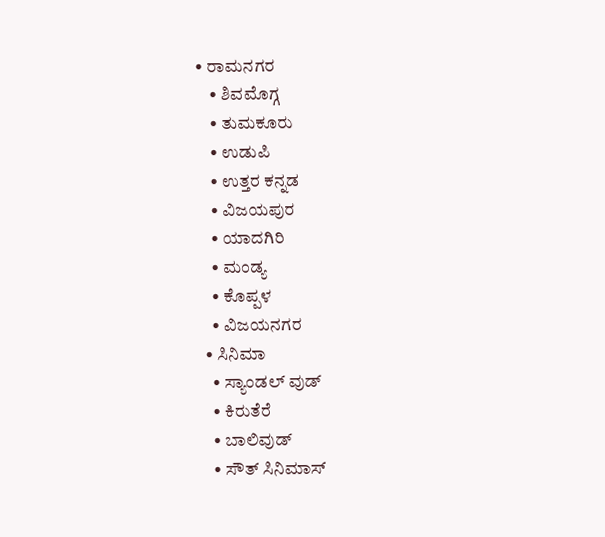• ರಾಮನಗರ
    • ಶಿವಮೊಗ್ಗ
    • ತುಮಕೂರು
    • ಉಡುಪಿ
    • ಉತ್ತರ ಕನ್ನಡ
    • ವಿಜಯಪುರ
    • ಯಾದಗಿರಿ
    • ಮಂಡ್ಯ
    • ಕೊಪ್ಪಳ
    • ವಿಜಯನಗರ
  • ಸಿನಿಮಾ
    • ಸ್ಯಾಂಡಲ್ ವುಡ್
    • ಕಿರುತೆರೆ
    • ಬಾಲಿವುಡ್
    • ಸೌತ್ ಸಿನಿಮಾಸ್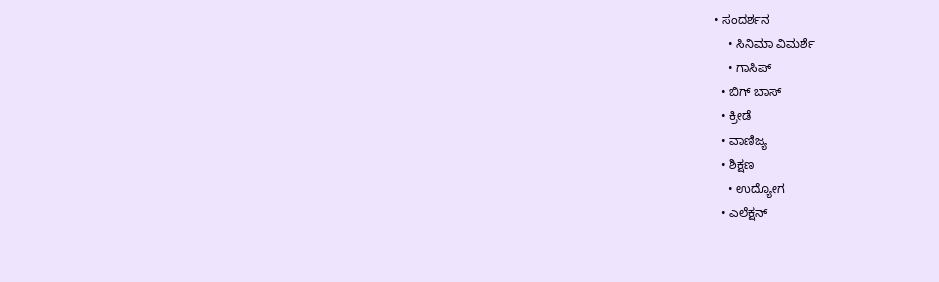• ಸಂದರ್ಶನ
    • ಸಿನಿಮಾ ವಿಮರ್ಶೆ
    • ಗಾಸಿಪ್
  • ಬಿಗ್ ಬಾಸ್
  • ಕ್ರೀಡೆ
  • ವಾಣಿಜ್ಯ
  • ಶಿಕ್ಷಣ
    • ಉದ್ಯೋಗ
  • ಎಲೆಕ್ಷನ್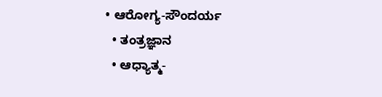• ಆರೋಗ್ಯ-ಸೌಂದರ್ಯ
  • ತಂತ್ರಜ್ಞಾನ
  • ಆಧ್ಯಾತ್ಮ-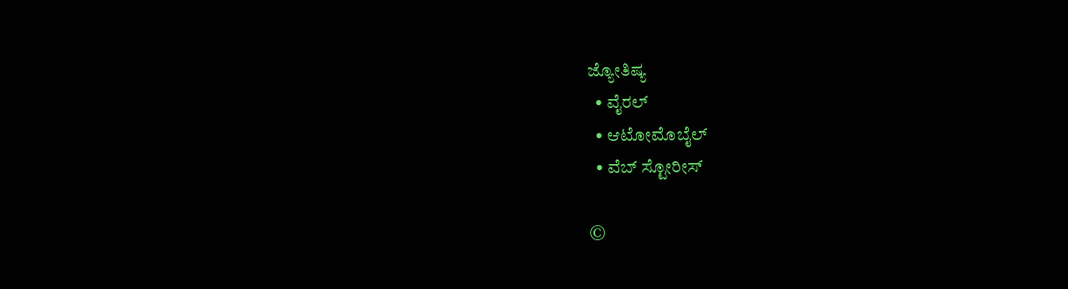ಜ್ಯೋತಿಷ್ಯ
  • ವೈರಲ್
  • ಆಟೋಮೊಬೈಲ್
  • ವೆಬ್ ಸ್ಟೋರೀಸ್

©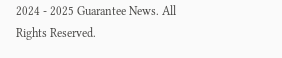2024 - 2025 Guarantee News. All Rights Reserved.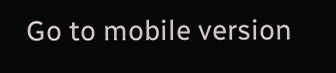Go to mobile version